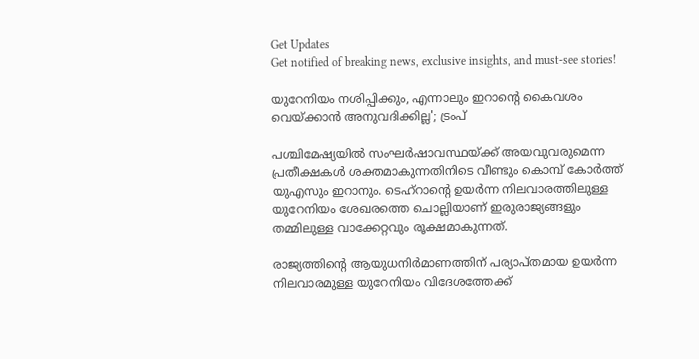Get Updates
Get notified of breaking news, exclusive insights, and must-see stories!

യുറേനിയം നശിപ്പിക്കും, എന്നാലും ഇറാൻ്റെ കൈവശം വെയ്ക്കാൻ അനുവദിക്കില്ല'; ട്രംപ്

പശ്ചിമേഷ്യയിൽ സംഘർഷാവസ്ഥയ്ക്ക് അയവുവരുമെന്ന പ്രതീക്ഷകൾ ശക്തമാകുന്നതിനിടെ വീണ്ടും കൊമ്പ് കോർത്ത് യുഎസും ഇറാനും. ടെഹ്‌റാന്റെ ഉയർന്ന നിലവാരത്തിലുള്ള യുറേനിയം ശേഖരത്തെ ചൊല്ലിയാണ് ഇരുരാജ്യങ്ങളും തമ്മിലുള്ള വാക്കേറ്റവും രൂക്ഷമാകുന്നത്.

രാജ്യത്തിന്റെ ആയുധനിർമാണത്തിന് പര്യാപ്തമായ ഉയർന്ന നിലവാരമുള്ള യുറേനിയം വിദേശത്തേക്ക്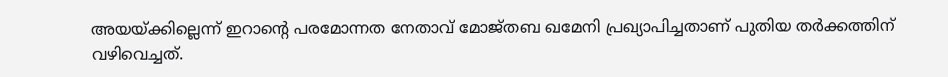അയയ്ക്കില്ലെന്ന് ഇറാന്റെ പരമോന്നത നേതാവ് മോജ്തബ ഖമേനി പ്രഖ്യാപിച്ചതാണ് പുതിയ തർക്കത്തിന് വഴിവെച്ചത്.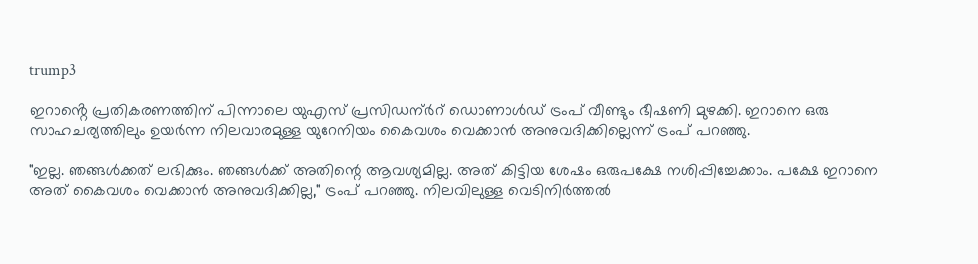trump3

ഇറാൻ്റെ പ്രതികരണത്തിന് പിന്നാലെ യുഎസ് പ്രസിഡന്ർറ് ഡൊണാൾഡ് ട്രംപ് വീണ്ടും ഭീഷണി മുഴക്കി. ഇറാനെ ഒരു സാഹചര്യത്തിലും ഉയർന്ന നിലവാരമുള്ള യുറേനിയം കൈവശം വെക്കാൻ അനുവദിക്കില്ലെന്ന് ട്രംപ് പറഞ്ഞു.

"ഇല്ല. ഞങ്ങൾക്കത് ലഭിക്കും. ഞങ്ങൾക്ക് അതിന്റെ ആവശ്യമില്ല. അത് കിട്ടിയ ശേഷം ഒരുപക്ഷേ നശിപ്പിച്ചേക്കാം. പക്ഷേ ഇറാനെ അത് കൈവശം വെക്കാൻ അനുവദിക്കില്ല," ട്രംപ് പറഞ്ഞു. നിലവിലുള്ള വെടിനിർത്തൽ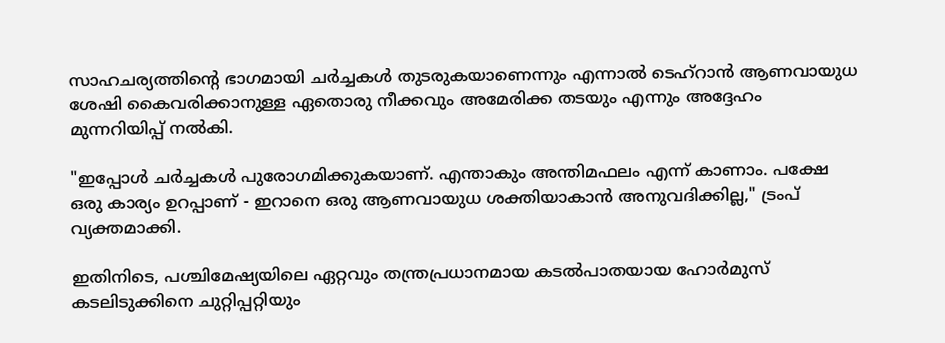സാഹചര്യത്തിന്റെ ഭാഗമായി ചർച്ചകൾ തുടരുകയാണെന്നും എന്നാൽ ടെഹ്‌റാൻ ആണവായുധ ശേഷി കൈവരിക്കാനുള്ള ഏതൊരു നീക്കവും അമേരിക്ക തടയും എന്നും അദ്ദേഹം മുന്നറിയിപ്പ് നൽകി.

"ഇപ്പോൾ ചർച്ചകൾ പുരോഗമിക്കുകയാണ്. എന്താകും അന്തിമഫലം എന്ന് കാണാം. പക്ഷേ ഒരു കാര്യം ഉറപ്പാണ് - ഇറാനെ ഒരു ആണവായുധ ശക്തിയാകാൻ അനുവദിക്കില്ല," ട്രംപ് വ്യക്തമാക്കി.

ഇതിനിടെ, പശ്ചിമേഷ്യയിലെ ഏറ്റവും തന്ത്രപ്രധാനമായ കടൽപാതയായ ഹോർമുസ് കടലിടുക്കിനെ ചുറ്റിപ്പറ്റിയും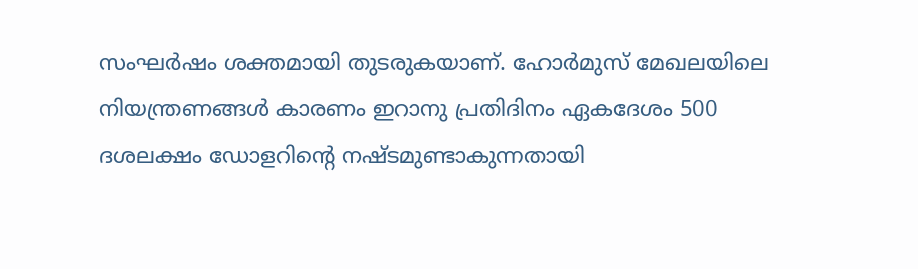സംഘർഷം ശക്തമായി തുടരുകയാണ്. ഹോർമുസ് മേഖലയിലെ നിയന്ത്രണങ്ങൾ കാരണം ഇറാനു പ്രതിദിനം ഏകദേശം 500 ദശലക്ഷം ഡോളറിന്റെ നഷ്ടമുണ്ടാകുന്നതായി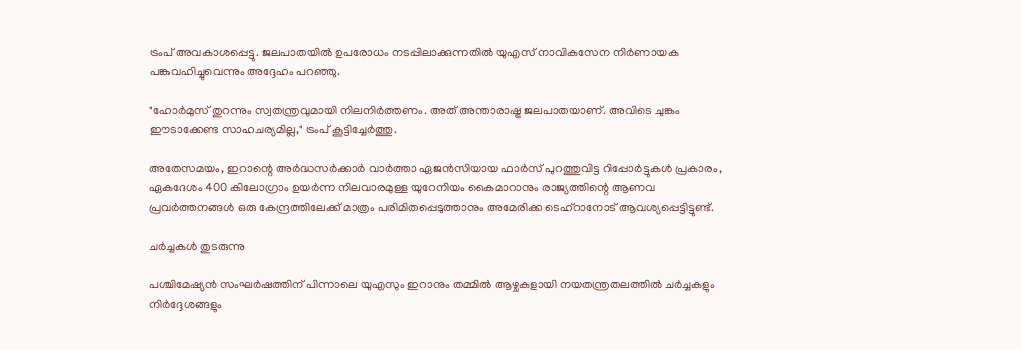ട്രംപ് അവകാശപ്പെട്ടു. ജലപാതയിൽ ഉപരോധം നടപ്പിലാക്കുന്നതിൽ യുഎസ് നാവികസേന നിർണായക പങ്കുവഹിച്ചുവെന്നും അദ്ദേഹം പറഞ്ഞു.

"ഹോർമുസ് തുറന്നും സ്വതന്ത്രവുമായി നിലനിർത്തണം. അത് അന്താരാഷ്ട്ര ജലപാതയാണ്. അവിടെ ചുങ്കം ഈടാക്കേണ്ട സാഹചര്യമില്ല," ട്രംപ് കൂട്ടിച്ചേർത്തു.

അതേസമയം, ഇറാന്റെ അർദ്ധസർക്കാർ വാർത്താ ഏജൻസിയായ ഫാർസ് പുറത്തുവിട്ട റിപ്പോർട്ടുകൾ പ്രകാരം, ഏകദേശം 400 കിലോഗ്രാം ഉയർന്ന നിലവാരമുള്ള യുറേനിയം കൈമാറാനും രാജ്യത്തിന്റെ ആണവ പ്രവർത്തനങ്ങൾ ഒരു കേന്ദ്രത്തിലേക്ക് മാത്രം പരിമിതപ്പെടുത്താനും അമേരിക്ക ടെഹ്‌റാനോട് ആവശ്യപ്പെട്ടിട്ടുണ്ട്.

ചർച്ചകൾ തുടരുന്നു

പശ്ചിമേഷ്യൻ സംഘർഷത്തിന് പിന്നാലെ യുഎസും ഇറാനും തമ്മിൽ ആഴ്ചകളായി നയതന്ത്രതലത്തിൽ ചർച്ചകളും നിർദ്ദേശങ്ങളും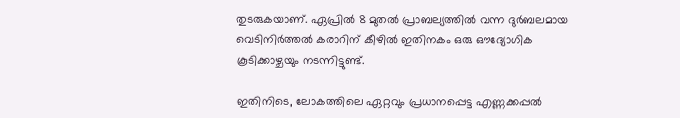തുടരുകയാണ്. ഏപ്രിൽ 8 മുതൽ പ്രാബല്യത്തിൽ വന്ന ദുർബലമായ വെടിനിർത്തൽ കരാറിന് കീഴിൽ ഇതിനകം ഒരു ഔദ്യോഗിക കൂടിക്കാഴ്ചയും നടന്നിട്ടുണ്ട്.

ഇതിനിടെ, ലോകത്തിലെ ഏറ്റവും പ്രധാനപ്പെട്ട എണ്ണക്കപ്പൽ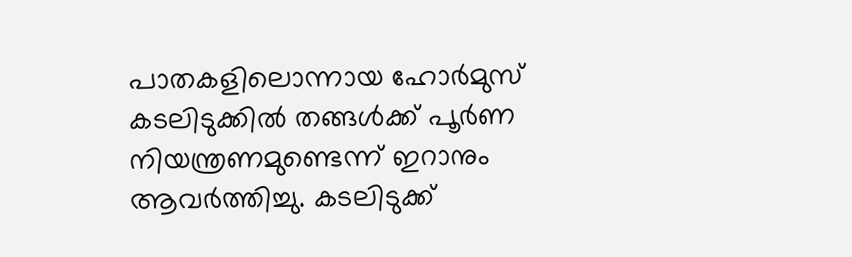പാതകളിലൊന്നായ ഹോർമുസ് കടലിടുക്കിൽ തങ്ങൾക്ക് പൂർണ നിയന്ത്രണമുണ്ടെന്ന് ഇറാനും ആവർത്തിച്ചു. കടലിടുക്ക്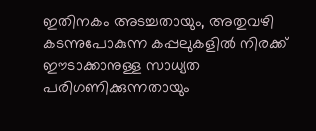ഇതിനകം അടച്ചതായും, അതുവഴി കടന്നുപോകുന്ന കപ്പലുകളിൽ നിരക്ക് ഈടാക്കാനുള്ള സാധ്യത പരിഗണിക്കുന്നതായും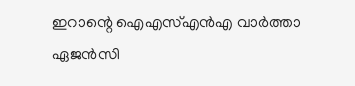ഇറാന്റെ ഐഎസ്എൻഎ വാർത്താ ഏജൻസി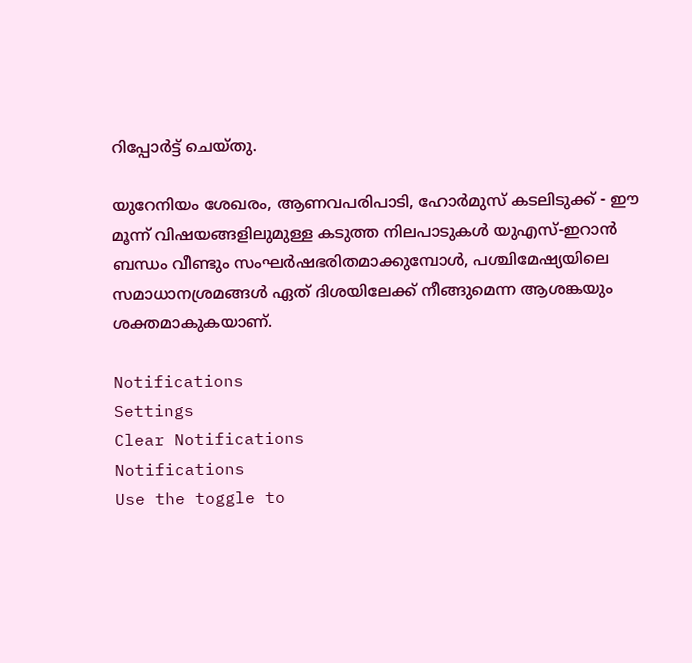റിപ്പോർട്ട് ചെയ്തു.

യുറേനിയം ശേഖരം, ആണവപരിപാടി, ഹോർമുസ് കടലിടുക്ക് - ഈ മൂന്ന് വിഷയങ്ങളിലുമുള്ള കടുത്ത നിലപാടുകൾ യുഎസ്-ഇറാൻ ബന്ധം വീണ്ടും സംഘർഷഭരിതമാക്കുമ്പോൾ, പശ്ചിമേഷ്യയിലെ സമാധാനശ്രമങ്ങൾ ഏത് ദിശയിലേക്ക് നീങ്ങുമെന്ന ആശങ്കയും ശക്തമാകുകയാണ്.

Notifications
Settings
Clear Notifications
Notifications
Use the toggle to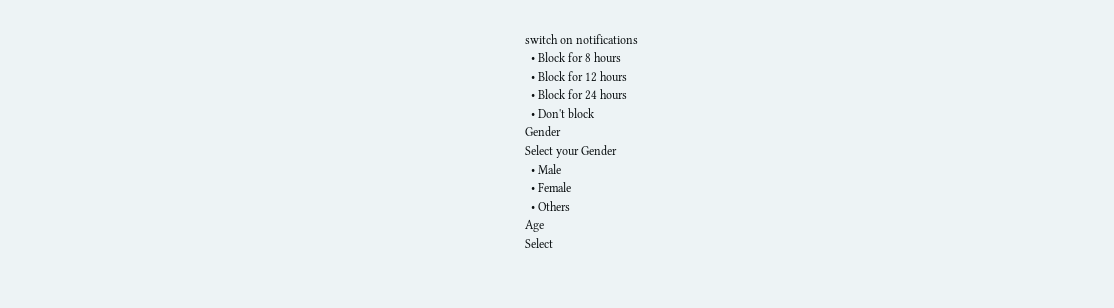switch on notifications
  • Block for 8 hours
  • Block for 12 hours
  • Block for 24 hours
  • Don't block
Gender
Select your Gender
  • Male
  • Female
  • Others
Age
Select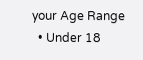your Age Range
  • Under 18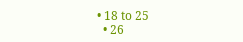• 18 to 25
  • 26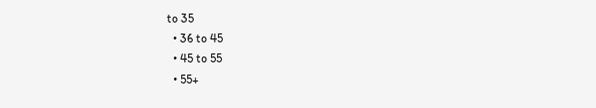to 35
  • 36 to 45
  • 45 to 55
  • 55+